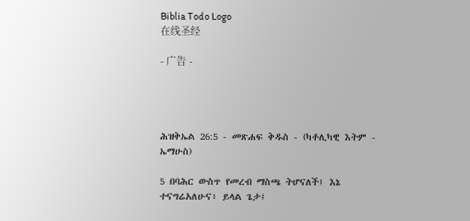Biblia Todo Logo
在线圣经

- 广告 -




ሕዝቅኤል 26:5 - መጽሐፍ ቅዱስ - (ካቶሊካዊ እትም - ኤማሁስ)

5 በባሕር ውስጥ የመረብ ማስጫ ትሆናለች፤ እኔ ተናግሬአለሁና፥ ይላል ጌታ፤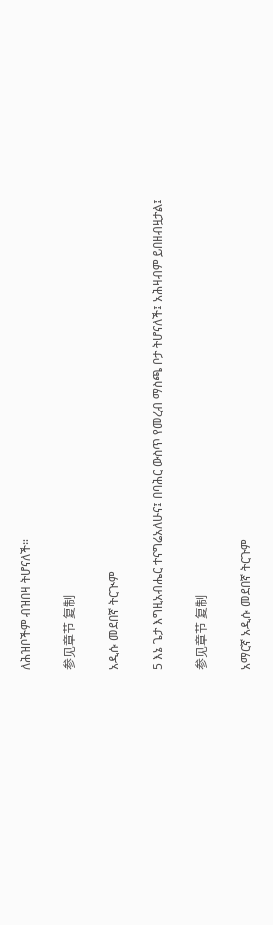ለሕዝቦችም ብዝበዛ ትሆናለች።

参见章节 复制

አዲሱ መደበኛ ትርጒም

5 እኔ ጌታ እግዚአብሔር ተናግሬአለሁና፤ በባሕር ውስጥ የመረብ ማስጫ ቦታ ትሆናለች፤ አሕዛብም ይበዘብዟታል፤

参见章节 复制

አማርኛ አዲሱ መደበኛ ትርጉም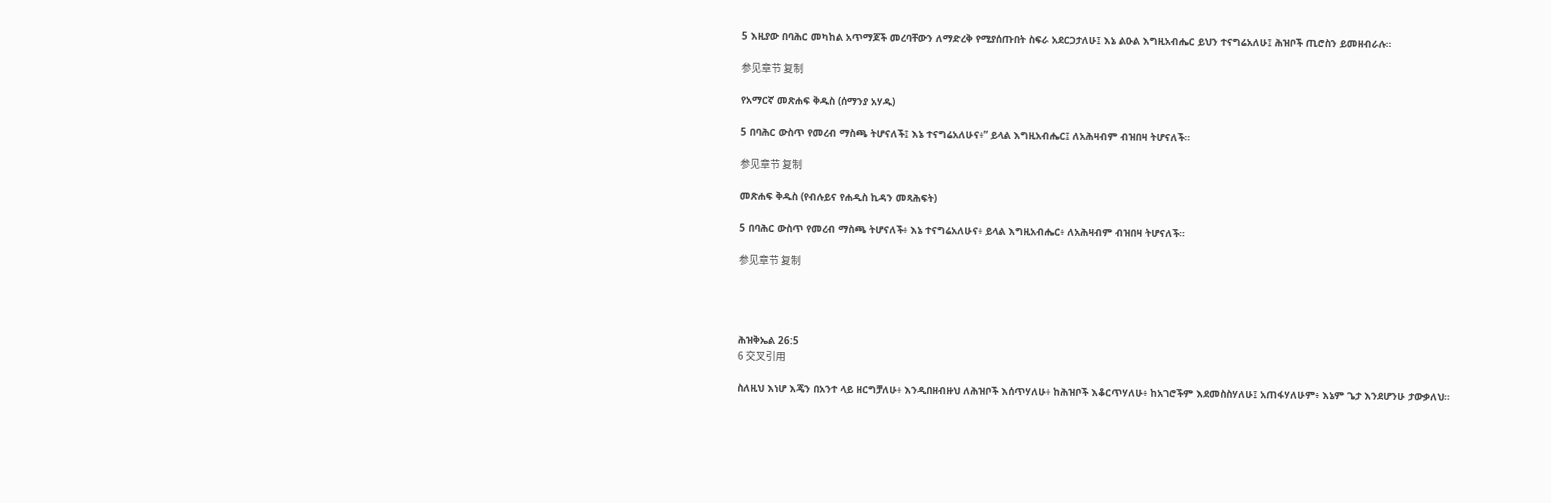5 እዚያው በባሕር መካከል አጥማጆች መረባቸውን ለማድረቅ የሚያሰጡበት ስፍራ አደርጋታለሁ፤ እኔ ልዑል እግዚአብሔር ይህን ተናግሬአለሁ፤ ሕዝቦች ጢሮስን ይመዘብራሉ።

参见章节 复制

የአማርኛ መጽሐፍ ቅዱስ (ሰማንያ አሃዱ)

5 በባሕር ውስጥ የመረብ ማስጫ ትሆናለች፤ እኔ ተናግሬአለሁና፥” ይላል እግዚአብሔር፤ ለአሕዛብም ብዝበዛ ትሆናለች።

参见章节 复制

መጽሐፍ ቅዱስ (የብሉይና የሐዲስ ኪዳን መጻሕፍት)

5 በባሕር ውስጥ የመረብ ማስጫ ትሆናለች፥ እኔ ተናግሬአለሁና፥ ይላል እግዚአብሔር፥ ለአሕዛብም ብዝበዛ ትሆናለች።

参见章节 复制




ሕዝቅኤል 26:5
6 交叉引用

ስለዚህ እነሆ እጄን በአንተ ላይ ዘርግቻለሁ፥ እንዲበዘብዙህ ለሕዝቦች እሰጥሃለሁ፥ ከሕዝቦች እቆርጥሃለሁ፥ ከአገሮችም እደመስስሃለሁ፤ አጠፋሃለሁም፥ እኔም ጌታ እንደሆንሁ ታውቃለህ።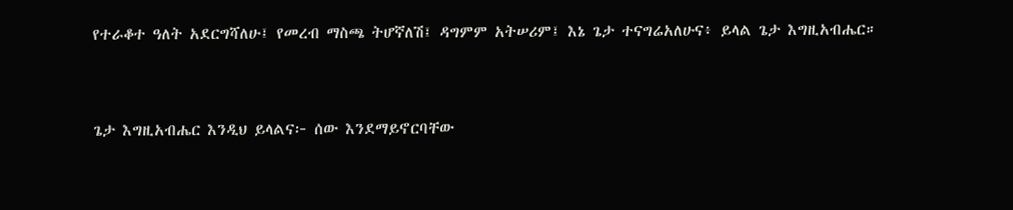የተራቆተ ዓለት አደርግሻለሁ፤ የመረብ ማስጫ ትሆኛለሽ፤ ዳግምም አትሠሪም፤ እኔ ጌታ ተናግሬአለሁና፥ ይላል ጌታ እግዚአብሔር።


ጌታ እግዚአብሔር እንዲህ ይላልና፦ ሰው እንደማይኖርባቸው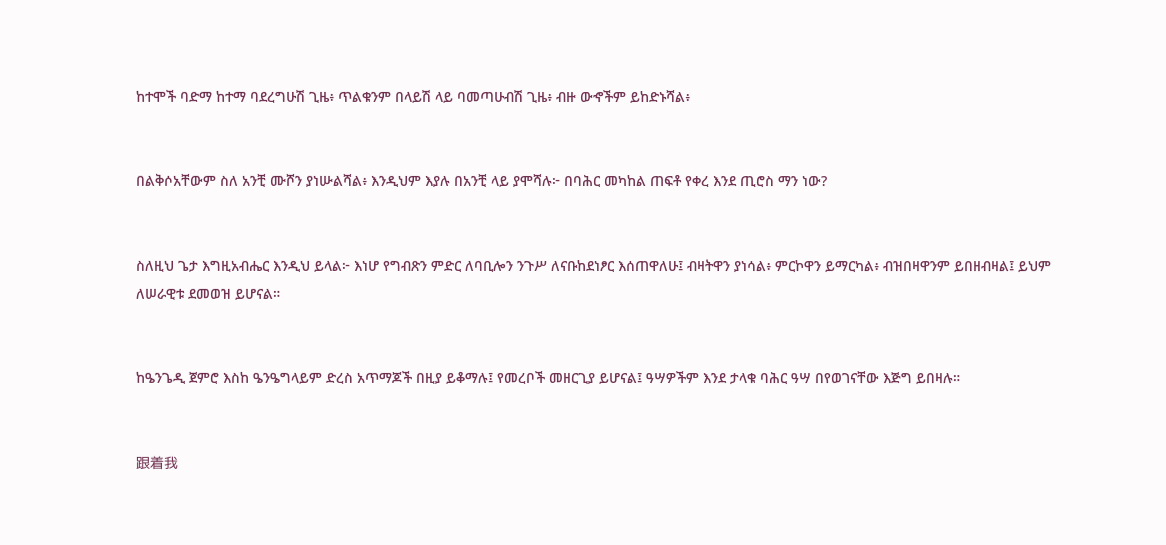ከተሞች ባድማ ከተማ ባደረግሁሽ ጊዜ፥ ጥልቁንም በላይሽ ላይ ባመጣሁብሽ ጊዜ፥ ብዙ ውኆችም ይከድኑሻል፥


በልቅሶአቸውም ስለ አንቺ ሙሾን ያነሡልሻል፥ እንዲህም እያሉ በአንቺ ላይ ያሞሻሉ፦ በባሕር መካከል ጠፍቶ የቀረ እንደ ጢሮስ ማን ነው?


ስለዚህ ጌታ እግዚአብሔር እንዲህ ይላል፦ እነሆ የግብጽን ምድር ለባቢሎን ንጉሥ ለናቡከደነፆር እሰጠዋለሁ፤ ብዛትዋን ያነሳል፥ ምርኮዋን ይማርካል፥ ብዝበዛዋንም ይበዘብዛል፤ ይህም ለሠራዊቱ ደመወዝ ይሆናል።


ከዔንጌዲ ጀምሮ እስከ ዔንዔግላይም ድረስ አጥማጆች በዚያ ይቆማሉ፤ የመረቦች መዘርጊያ ይሆናል፤ ዓሣዎችም እንደ ታላቁ ባሕር ዓሣ በየወገናቸው እጅግ ይበዛሉ።


跟着我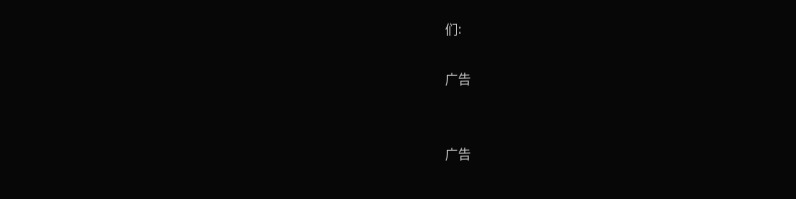们:

广告


广告